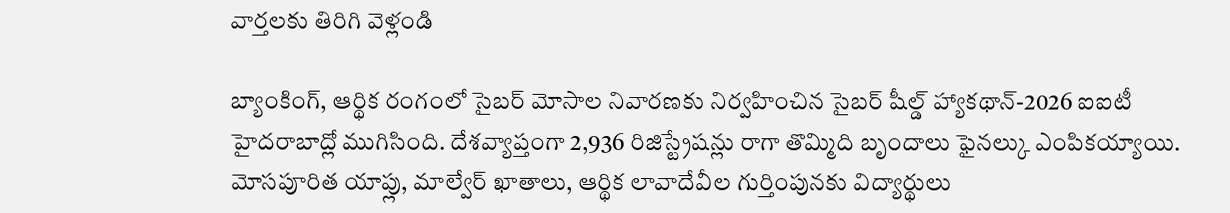వార్తలకు తిరిగి వెళ్లండి

బ్యాంకింగ్, ఆర్థిక రంగంలో సైబర్ మోసాల నివారణకు నిర్వహించిన సైబర్ షీల్డ్ హ్యాకథాన్-2026 ఐఐటీ హైదరాబాద్లో ముగిసింది. దేశవ్యాప్తంగా 2,936 రిజిస్ట్రేషన్లు రాగా తొమ్మిది బృందాలు ఫైనల్కు ఎంపికయ్యాయి.
మోసపూరిత యాప్లు, మాల్వేర్ ఖాతాలు, ఆర్థిక లావాదేవీల గుర్తింపునకు విద్యార్థులు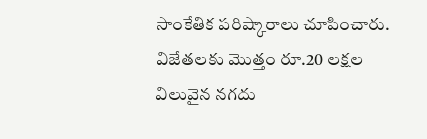సాంకేతిక పరిష్కారాలు చూపించారు. విజేతలకు మొత్తం రూ.20 లక్షల విలువైన నగదు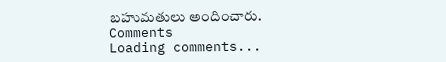బహుమతులు అందించారు.
Comments
Loading comments...